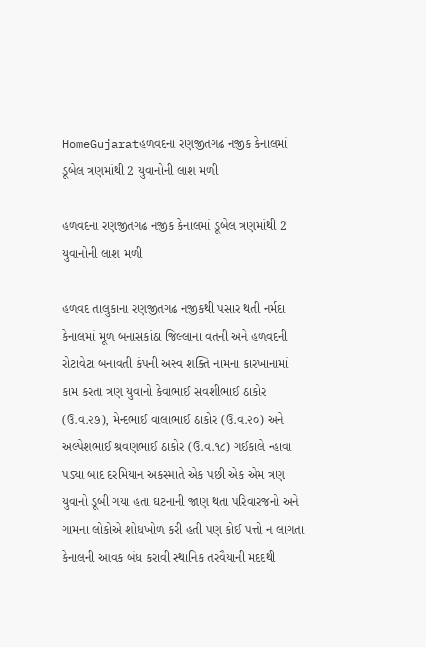HomeGujaratહળવદના રણજીતગઢ નજીક કેનાલમાં ડૂબેલ ત્રણમાંથી 2 યુવાનોની લાશ મળી

હળવદના રણજીતગઢ નજીક કેનાલમાં ડૂબેલ ત્રણમાંથી 2 યુવાનોની લાશ મળી

હળવદ તાલુકાના રણજીતગઢ નજીકથી પસાર થતી નર્મદા કેનાલમાં મૂળ બનાસકાંઠા જિલ્લાના વતની અને હળવદની રોટાવેટા બનાવતી કંપની અસ્વ શક્તિ નામના કારખાનામાં કામ કરતા ત્રણ યુવાનો કેવાભાઈ સવશીભાઈ ઠાકોર (ઉ.વ.૨૭), મેન્દભાઈ વાલાભાઈ ઠાકોર (ઉ.વ.૨૦) અને અલ્પેશભાઈ શ્રવણભાઈ ઠાકોર (ઉ.વ.૧૮) ગઈકાલે ન્હાવા પડ્યા બાદ દરમિયાન અકસ્માતે એક પછી એક એમ ત્રણ યુવાનો ડૂબી ગયા હતા ઘટનાની જાણ થતા પરિવારજનો અને ગામના લોકોએ શોધખોળ કરી હતી પણ કોઈ પત્તો ન લાગતા કેનાલની આવક બંધ કરાવી સ્થાનિક તરવૈયાની મદદથી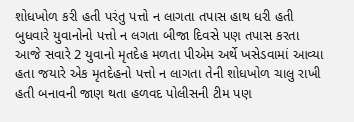શોધખોળ કરી હતી પરંતુ પત્તો ન લાગતા તપાસ હાથ ધરી હતી બુધવારે યુવાનોનો પત્તો ન લગતા બીજા દિવસે પણ તપાસ કરતા આજે સવારે 2 યુવાનો મૃતદેહ મળતા પીએમ અર્થે ખસેડવામાં આવ્યા હતા જયારે એક મૃતદેહનો પત્તો ન લાગતા તેની શોધખોળ ચાલુ રાખી હતી બનાવની જાણ થતા હળવદ પોલીસની ટીમ પણ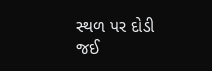સ્થળ પર દોડી જઈ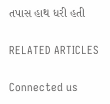તપાસ હાથ ધરી હતી

RELATED ARTICLES

Connected us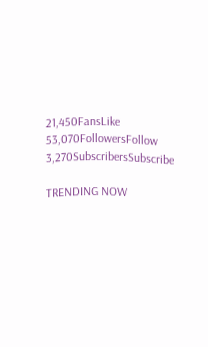21,450FansLike
53,070FollowersFollow
3,270SubscribersSubscribe

TRENDING NOW